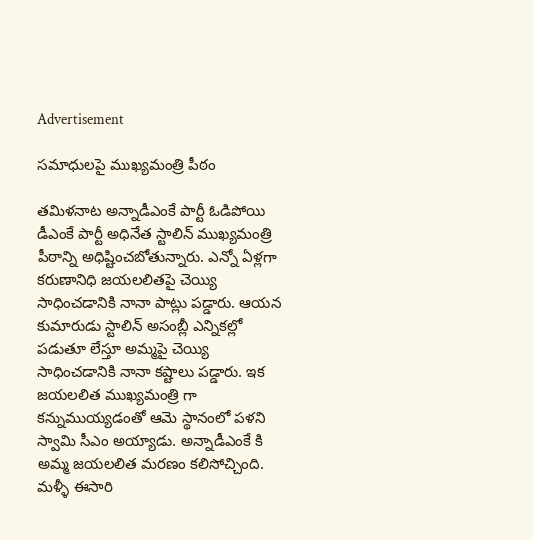Advertisement

సమాధులపై ముఖ్యమంత్రి పీఠం

తమిళనాట అన్నాడీఎంకే పార్టీ ఓడిపోయి డీఎంకే పార్టీ అధినేత స్టాలిన్ ముఖ్యమంత్రి పీఠాన్ని అధిష్టించబోతున్నారు. ఎన్నో ఏళ్లగా కరుణానిధి జయలలితపై చెయ్యి సాధించడానికి నానా పాట్లు పడ్డారు. ఆయన కుమారుడు స్టాలిన్ అసంబ్లీ ఎన్నికల్లో పడుతూ లేస్తూ అమ్మపై చెయ్యి సాధించడానికి నానా కష్టాలు పడ్డారు. ఇక జయలలిత ముఖ్యమంత్రి గా కన్నుముయ్యడంతో ఆమె స్థానంలో పళని స్వామి సీఎం అయ్యాడు. అన్నాడీఎంకే కి అమ్మ జయలలిత మరణం కలిసోచ్చింది. మళ్ళీ ఈసారి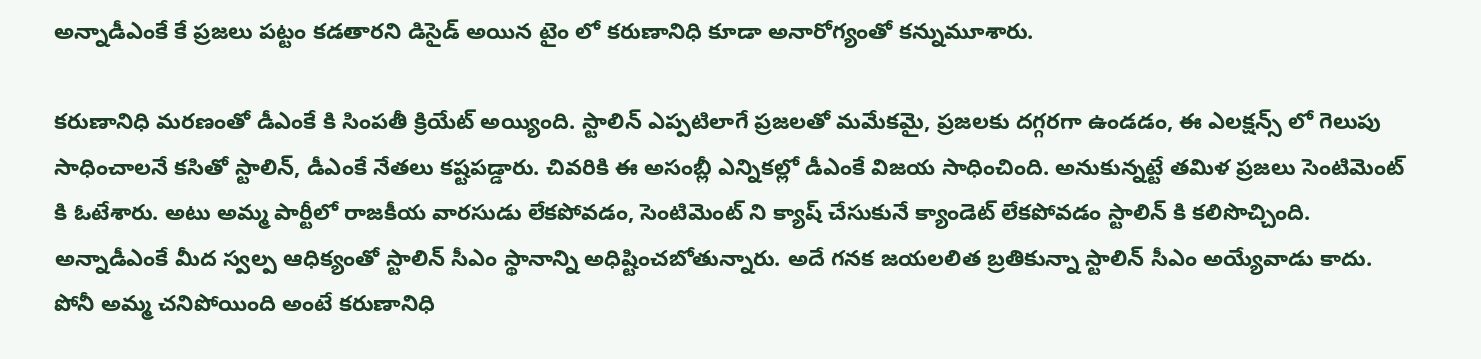అన్నాడీఎంకే కే ప్రజలు పట్టం కడతారని డిసైడ్ అయిన టైం లో కరుణానిధి కూడా అనారోగ్యంతో కన్నుమూశారు.

కరుణానిధి మరణంతో డీఎంకే కి సింపతీ క్రియేట్ అయ్యింది. స్టాలిన్ ఎప్పటిలాగే ప్రజలతో మమేకమై, ప్రజలకు దగ్గరగా ఉండడం, ఈ ఎలక్షన్స్ లో గెలుపు సాధించాలనే కసితో స్టాలిన్, డీఎంకే నేతలు కష్టపడ్డారు. చివరికి ఈ అసంబ్లీ ఎన్నికల్లో డీఎంకే విజయ సాధించింది. అనుకున్నట్టే తమిళ ప్రజలు సెంటిమెంట్ కి ఓటేశారు. అటు అమ్మ పార్టీలో రాజకీయ వారసుడు లేకపోవడం, సెంటిమెంట్ ని క్యాష్ చేసుకునే క్యాండెట్ లేకపోవడం స్టాలిన్ కి కలిసొచ్చింది. అన్నాడీఎంకే మీద స్వల్ప ఆధిక్యంతో స్టాలిన్ సీఎం స్థానాన్ని అధిష్టించబోతున్నారు. అదే గనక జయలలిత బ్రతికున్నా స్టాలిన్ సీఎం అయ్యేవాడు కాదు. పోనీ అమ్మ చనిపోయింది అంటే కరుణానిధి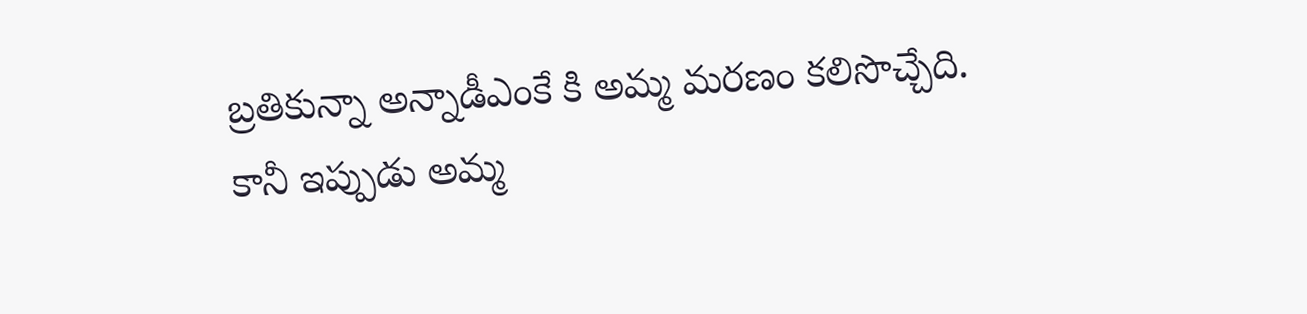బ్రతికున్నా అన్నాడీఎంకే కి అమ్మ మరణం కలిసొచ్చేది. కానీ ఇప్పుడు అమ్మ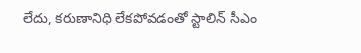లేదు, కరుణానిధి లేకపోవడంతో స్టాలిన్ సీఎం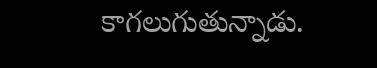కాగలుగుతున్నాడు.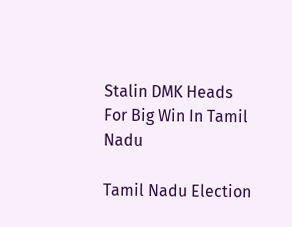Stalin DMK Heads For Big Win In Tamil Nadu

Tamil Nadu Election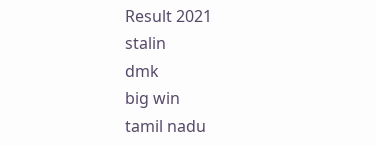Result 2021
stalin
dmk
big win
tamil nadu